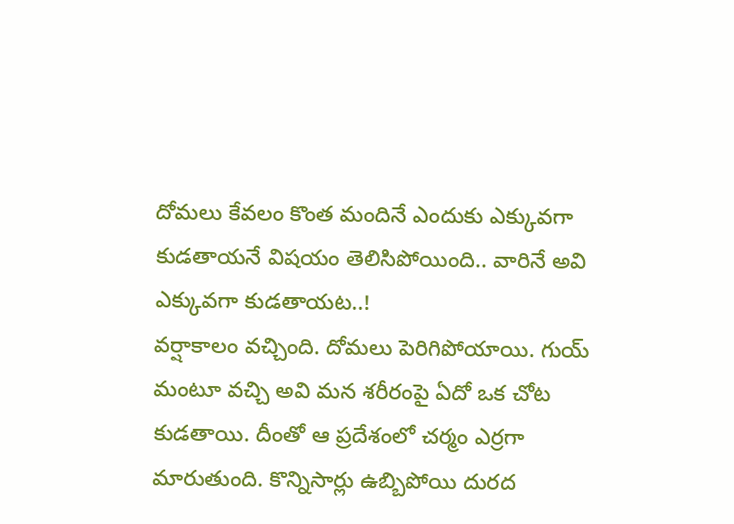దోమలు కేవలం కొంత మందినే ఎందుకు ఎక్కువగా కుడతాయనే విషయం తెలిసిపోయింది.. వారినే అవి ఎక్కువగా కుడతాయట..!
వర్షాకాలం వచ్చింది. దోమలు పెరిగిపోయాయి. గుయ్ మంటూ వచ్చి అవి మన శరీరంపై ఏదో ఒక చోట కుడతాయి. దీంతో ఆ ప్రదేశంలో చర్మం ఎర్రగా మారుతుంది. కొన్నిసార్లు ఉబ్బిపోయి దురద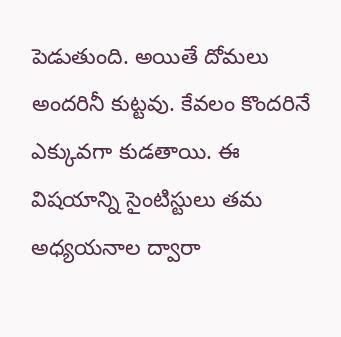పెడుతుంది. అయితే దోమలు అందరినీ కుట్టవు. కేవలం కొందరినే ఎక్కువగా కుడతాయి. ఈ విషయాన్ని సైంటిస్టులు తమ అధ్యయనాల ద్వారా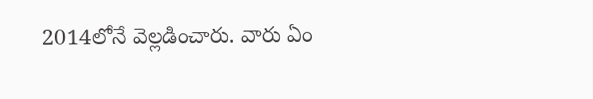2014లోనే వెల్లడించారు. వారు ఏం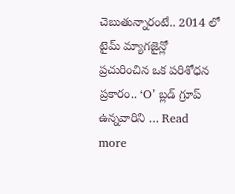చెబుతున్నారంటే.. 2014 లో టైమ్ మ్యాగజైన్లో ప్రచురించిన ఒక పరిశోధన ప్రకారం.. ‘O’ బ్లడ్ గ్రూప్ ఉన్నవారిని … Read more